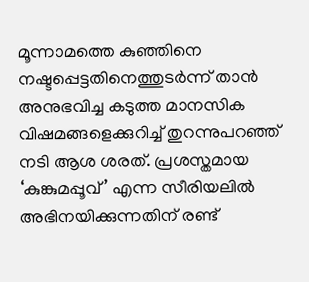മൂന്നാമത്തെ കുഞ്ഞിനെ നഷ്ടപ്പെട്ടതിനെത്തുടർന്ന് താൻ അനുഭവിച്ച കടുത്ത മാനസിക വിഷമങ്ങളെക്കുറിച്ച് തുറന്നുപറഞ്ഞ് നടി ആശ ശരത്. പ്രശസ്തമായ ‘കുങ്കുമപ്പൂവ്’ എന്ന സീരിയലിൽ അഭിനയിക്കുന്നതിന് രണ്ട്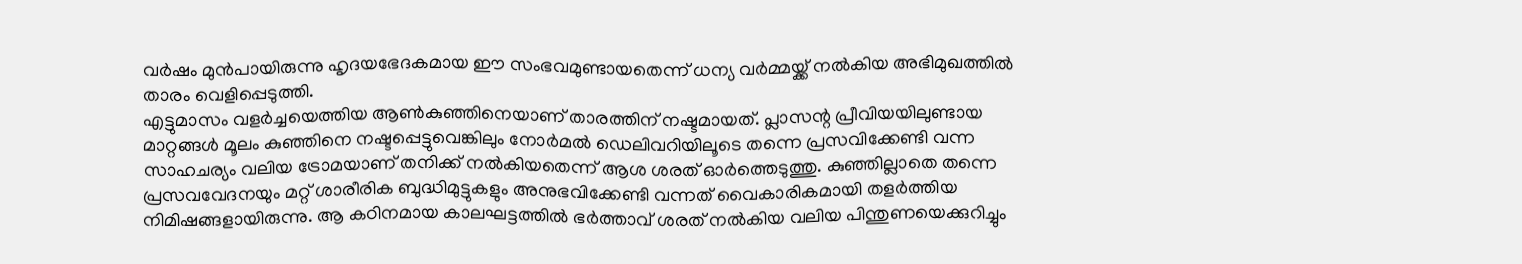വർഷം മുൻപായിരുന്നു ഹൃദയഭേദകമായ ഈ സംഭവമുണ്ടായതെന്ന് ധന്യ വർമ്മയ്ക്ക് നൽകിയ അഭിമുഖത്തിൽ താരം വെളിപ്പെടുത്തി.
എട്ടുമാസം വളർച്ചയെത്തിയ ആൺകുഞ്ഞിനെയാണ് താരത്തിന് നഷ്ടമായത്. പ്ലാസന്റ പ്രീവിയയിലുണ്ടായ മാറ്റങ്ങൾ മൂലം കുഞ്ഞിനെ നഷ്ടപ്പെട്ടുവെങ്കിലും നോർമൽ ഡെലിവറിയിലൂടെ തന്നെ പ്രസവിക്കേണ്ടി വന്ന സാഹചര്യം വലിയ ട്രോമയാണ് തനിക്ക് നൽകിയതെന്ന് ആശ ശരത് ഓർത്തെടുത്തു. കുഞ്ഞില്ലാതെ തന്നെ പ്രസവവേദനയും മറ്റ് ശാരീരിക ബുദ്ധിമുട്ടുകളും അനുഭവിക്കേണ്ടി വന്നത് വൈകാരികമായി തളർത്തിയ നിമിഷങ്ങളായിരുന്നു. ആ കഠിനമായ കാലഘട്ടത്തിൽ ഭർത്താവ് ശരത് നൽകിയ വലിയ പിന്തുണയെക്കുറിച്ചും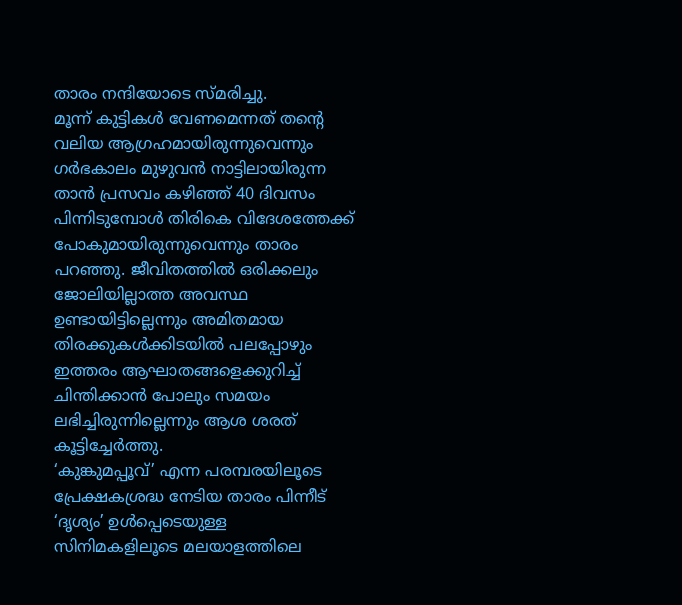താരം നന്ദിയോടെ സ്മരിച്ചു.
മൂന്ന് കുട്ടികൾ വേണമെന്നത് തന്റെ വലിയ ആഗ്രഹമായിരുന്നുവെന്നും ഗർഭകാലം മുഴുവൻ നാട്ടിലായിരുന്ന താൻ പ്രസവം കഴിഞ്ഞ് 40 ദിവസം പിന്നിടുമ്പോൾ തിരികെ വിദേശത്തേക്ക് പോകുമായിരുന്നുവെന്നും താരം പറഞ്ഞു. ജീവിതത്തിൽ ഒരിക്കലും ജോലിയില്ലാത്ത അവസ്ഥ ഉണ്ടായിട്ടില്ലെന്നും അമിതമായ തിരക്കുകൾക്കിടയിൽ പലപ്പോഴും ഇത്തരം ആഘാതങ്ങളെക്കുറിച്ച് ചിന്തിക്കാൻ പോലും സമയം ലഭിച്ചിരുന്നില്ലെന്നും ആശ ശരത് കൂട്ടിച്ചേർത്തു.
‘കുങ്കുമപ്പൂവ്’ എന്ന പരമ്പരയിലൂടെ പ്രേക്ഷകശ്രദ്ധ നേടിയ താരം പിന്നീട് ‘ദൃശ്യം’ ഉൾപ്പെടെയുള്ള സിനിമകളിലൂടെ മലയാളത്തിലെ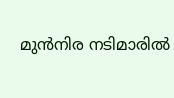മുൻനിര നടിമാരിൽ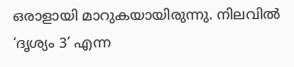ഒരാളായി മാറുകയായിരുന്നു. നിലവിൽ ‘ദൃശ്യം 3’ എന്ന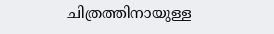ചിത്രത്തിനായുള്ള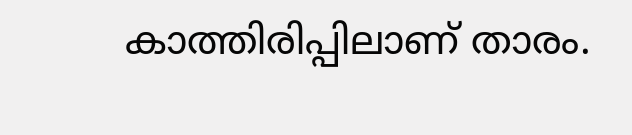കാത്തിരിപ്പിലാണ് താരം.